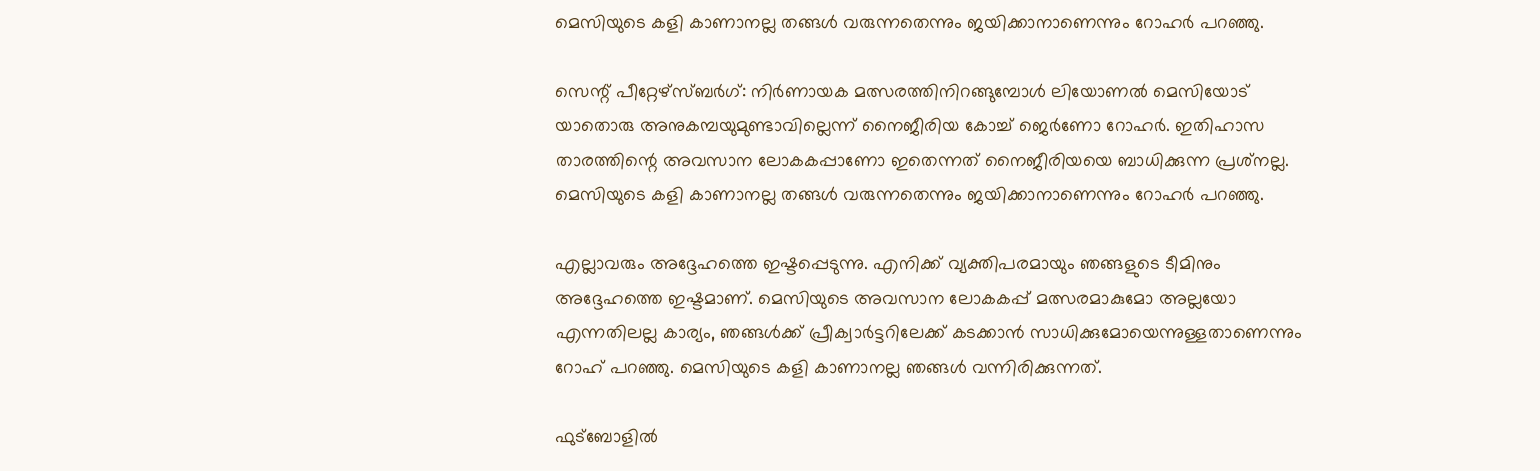മെസിയുടെ കളി കാണാനല്ല തങ്ങള്‍ വരുന്നതെന്നും ജയിക്കാനാണെന്നും റോഹര്‍ പറഞ്ഞു.

സെന്റ് പീറ്റേഴ്‌സ്ബര്‍ഗ്: നിര്‍ണായക മത്സരത്തിനിറങ്ങുമ്പോള്‍ ലിയോണല്‍ മെസിയോട് യാതൊരു അനുകമ്പയുമുണ്ടാവില്ലെന്ന് നൈജീരിയ കോച്ച് ജെര്‍ണോ റോഹര്‍. ഇതിഹാസ താരത്തിന്റെ അവസാന ലോകകപ്പാണോ ഇതെന്നത് നൈജീരിയയെ ബാധിക്കുന്ന പ്രശ്‌നല്ല. മെസിയുടെ കളി കാണാനല്ല തങ്ങള്‍ വരുന്നതെന്നും ജയിക്കാനാണെന്നും റോഹര്‍ പറഞ്ഞു.

എല്ലാവരും അദ്ദേഹത്തെ ഇഷ്ടപ്പെടുന്നു. എനിക്ക് വ്യക്തിപരമായും ഞങ്ങളുടെ ടീമിനും അദ്ദേഹത്തെ ഇഷ്ടമാണ്. മെസിയുടെ അവസാന ലോകകപ്പ് മത്സരമാകുമോ അല്ലയോ എന്നതിലല്ല കാര്യം, ഞങ്ങള്‍ക്ക് പ്രീക്വാര്‍ട്ടറിലേക്ക് കടക്കാന്‍ സാധിക്കുമോയെന്നുള്ളതാണെന്നും റോഹ് പറഞ്ഞു. മെസിയുടെ കളി കാണാനല്ല ഞങ്ങള്‍ വന്നിരിക്കുന്നത്.

ഫുട്‌ബോളില്‍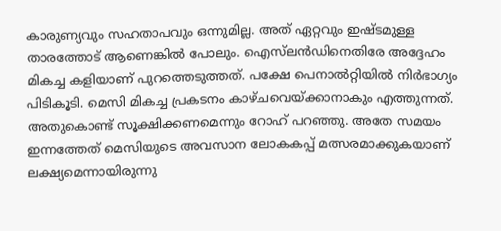കാരുണ്യവും സഹതാപവും ഒന്നുമില്ല. അത് ഏറ്റവും ഇഷ്ടമുള്ള താരത്തോട് ആണെങ്കില്‍ പോലും. ഐസ്‌ലന്‍ഡിനെതിരേ അദ്ദേഹം മികച്ച കളിയാണ് പുറത്തെടുത്തത്. പക്ഷേ പെനാല്‍റ്റിയില്‍ നിര്‍ഭാഗ്യം പിടികൂടി. മെസി മികച്ച പ്രകടനം കാഴ്ചവെയ്ക്കാനാകും എത്തുന്നത്. അതുകൊണ്ട് സൂക്ഷിക്കണമെന്നും റോഹ് പറഞ്ഞു. അതേ സമയം ഇന്നത്തേത് മെസിയുടെ അവസാന ലോകകപ്പ് മത്സരമാക്കുകയാണ് ലക്ഷ്യമെന്നായിരുന്നു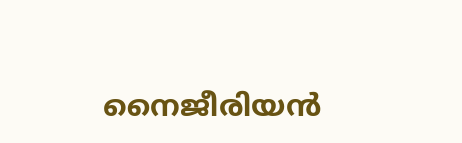നൈജീരിയന്‍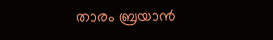താരം ബ്രയാന്‍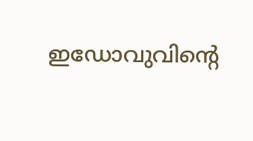ഇഡോവുവിന്റെ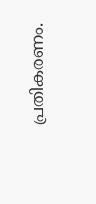പ്രതികരണം.